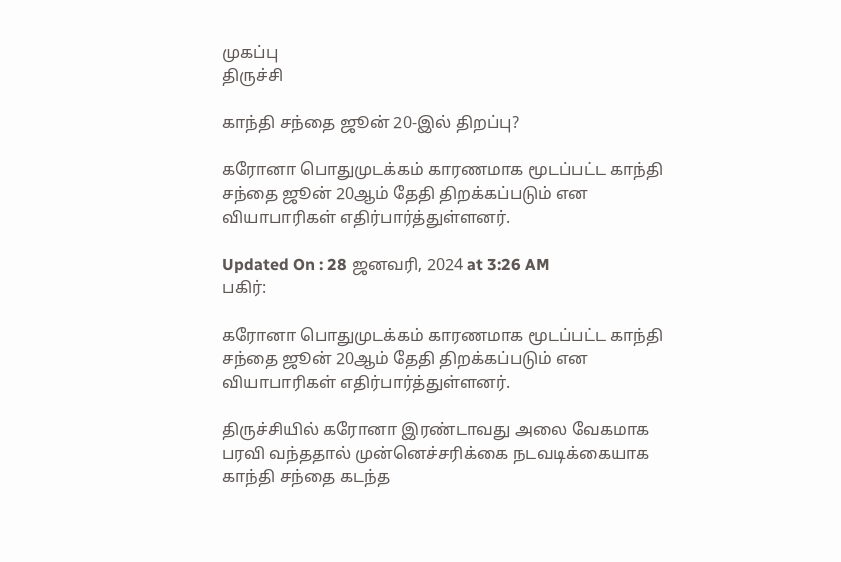முகப்பு
திருச்சி

காந்தி சந்தை ஜூன் 20-இல் திறப்பு?

கரோனா பொதுமுடக்கம் காரணமாக மூடப்பட்ட காந்தி சந்தை ஜூன் 20ஆம் தேதி திறக்கப்படும் என வியாபாரிகள் எதிர்பார்த்துள்ளனர்.

Updated On : 28 ஜனவரி, 2024 at 3:26 AM
பகிர்:

கரோனா பொதுமுடக்கம் காரணமாக மூடப்பட்ட காந்தி சந்தை ஜூன் 20ஆம் தேதி திறக்கப்படும் என வியாபாரிகள் எதிர்பார்த்துள்ளனர்.

திருச்சியில் கரோனா இரண்டாவது அலை வேகமாக பரவி வந்ததால் முன்னெச்சரிக்கை நடவடிக்கையாக காந்தி சந்தை கடந்த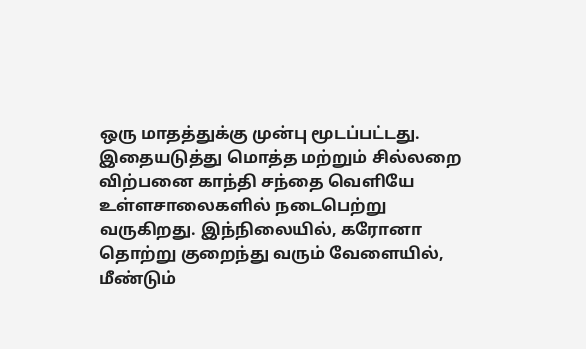ஒரு மாதத்துக்கு முன்பு மூடப்பட்டது. இதையடுத்து மொத்த மற்றும் சில்லறை விற்பனை காந்தி சந்தை வெளியே உள்ளசாலைகளில் நடைபெற்று வருகிறது. இந்நிலையில், கரோனா தொற்று குறைந்து வரும் வேளையில், மீண்டும்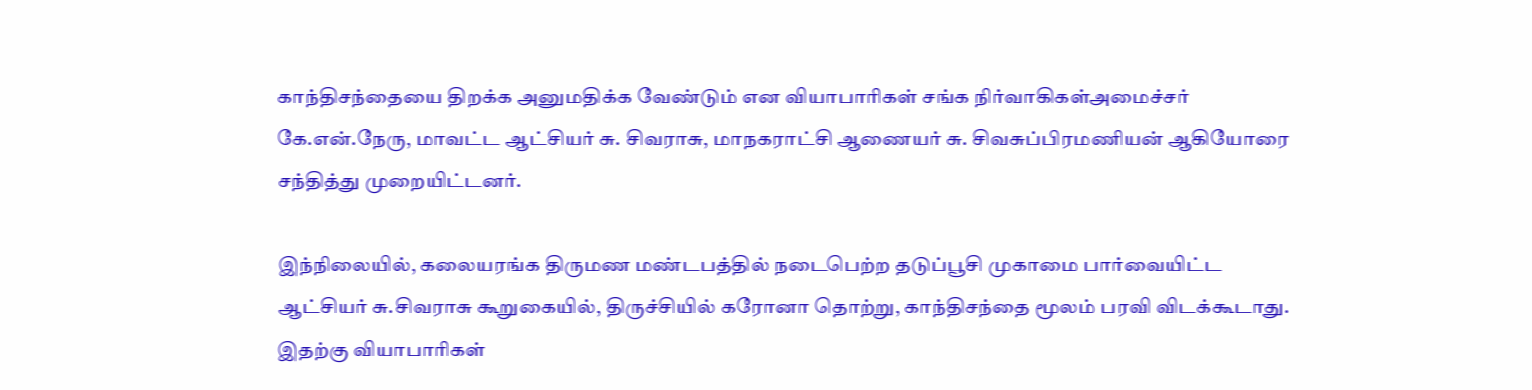காந்திசந்தையை திறக்க அனுமதிக்க வேண்டும் என வியாபாரிகள் சங்க நிர்வாகிகள்அமைச்சர் கே.என்.நேரு, மாவட்ட ஆட்சியர் சு. சிவராசு, மாநகராட்சி ஆணையர் சு. சிவசுப்பிரமணியன் ஆகியோரை சந்தித்து முறையிட்டனர்.

இந்நிலையில், கலையரங்க திருமண மண்டபத்தில் நடைபெற்ற தடுப்பூசி முகாமை பார்வையிட்ட ஆட்சியர் சு.சிவராசு கூறுகையில், திருச்சியில் கரோனா தொற்று, காந்திசந்தை மூலம் பரவி விடக்கூடாது. இதற்கு வியாபாரிகள்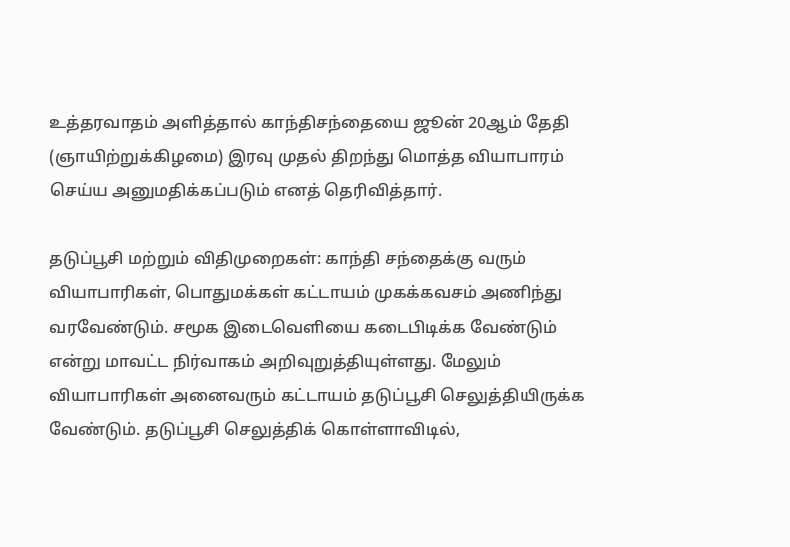உத்தரவாதம் அளித்தால் காந்திசந்தையை ஜூன் 20ஆம் தேதி (ஞாயிற்றுக்கிழமை) இரவு முதல் திறந்து மொத்த வியாபாரம் செய்ய அனுமதிக்கப்படும் எனத் தெரிவித்தார்.

தடுப்பூசி மற்றும் விதிமுறைகள்: காந்தி சந்தைக்கு வரும் வியாபாரிகள், பொதுமக்கள் கட்டாயம் முகக்கவசம் அணிந்து வரவேண்டும். சமூக இடைவெளியை கடைபிடிக்க வேண்டும் என்று மாவட்ட நிர்வாகம் அறிவுறுத்தியுள்ளது. மேலும் வியாபாரிகள் அனைவரும் கட்டாயம் தடுப்பூசி செலுத்தியிருக்க வேண்டும். தடுப்பூசி செலுத்திக் கொள்ளாவிடில்,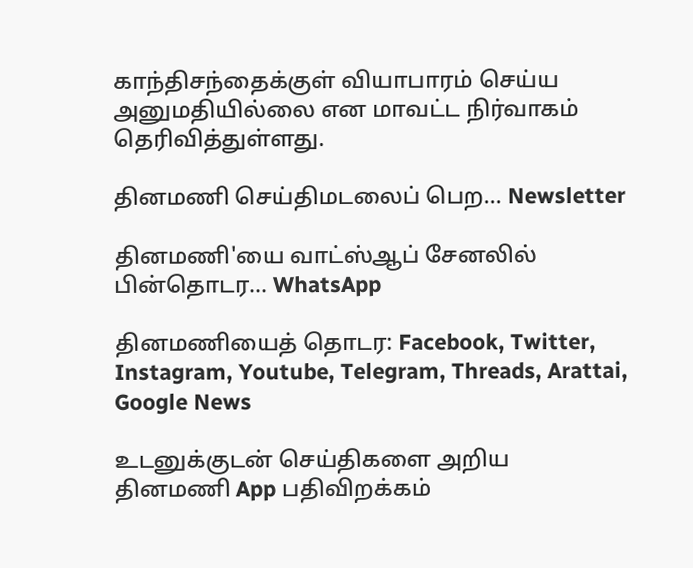காந்திசந்தைக்குள் வியாபாரம் செய்ய அனுமதியில்லை என மாவட்ட நிர்வாகம் தெரிவித்துள்ளது.

தினமணி செய்திமடலைப் பெற... Newsletter

தினமணி'யை வாட்ஸ்ஆப் சேனலில் பின்தொடர... WhatsApp

தினமணியைத் தொடர: Facebook, Twitter, Instagram, Youtube, Telegram, Threads, Arattai, Google News

உடனுக்குடன் செய்திகளை அறிய தினமணி App பதிவிறக்கம்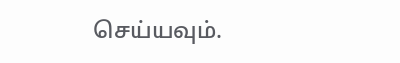செய்யவும்.